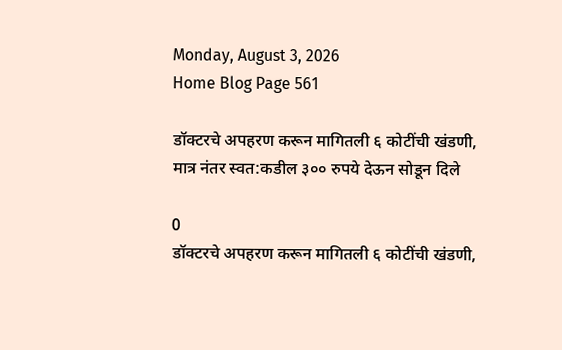Monday, August 3, 2026
Home Blog Page 561

डॉक्टरचे अपहरण करून मागितली ६ कोटींची खंडणी, मात्र नंतर स्वत:कडील ३०० रुपये देऊन सोडून दिले

0
डॉक्टरचे अपहरण करून मागितली ६ कोटींची खंडणी,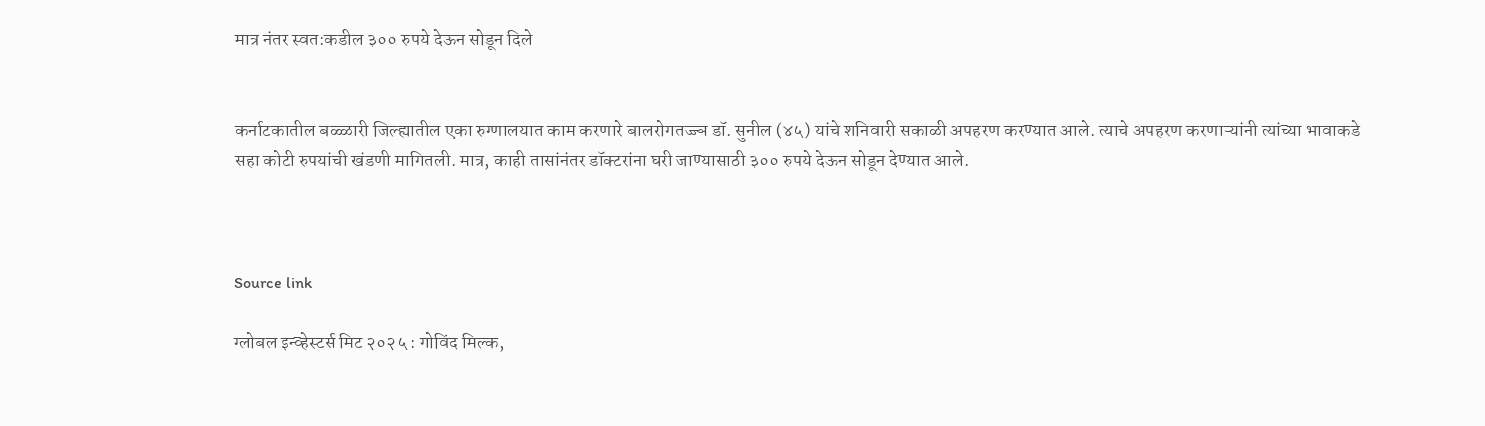मात्र नंतर स्वत:कडील ३०० रुपये देऊन सोडून दिले


कर्नाटकातील बळ्ळारी जिल्ह्यातील एका रुग्णालयात काम करणारे बालरोगतज्ज्ञ डॉ. सुनील (४५) यांचे शनिवारी सकाळी अपहरण करण्यात आले. त्याचे अपहरण करणाऱ्यांनी त्यांच्या भावाकडे सहा कोटी रुपयांची खंडणी मागितली. मात्र, काही तासांनंतर डॉक्टरांना घरी जाण्यासाठी ३०० रुपये देऊन सोडून देण्यात आले.



Source link

ग्लोबल इन्व्हेस्टर्स मिट २०२५ : गोविंद मिल्क,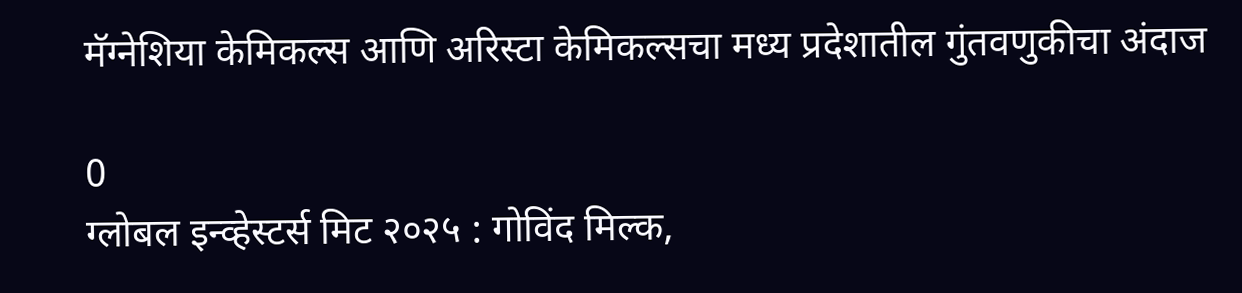मॅग्नेशिया केमिकल्स आणि अरिस्टा केमिकल्सचा मध्य प्रदेशातील गुंतवणुकीचा अंदाज

0
ग्लोबल इन्व्हेस्टर्स मिट २०२५ : गोविंद मिल्क,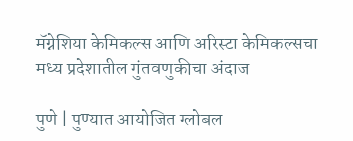मॅग्नेशिया केमिकल्स आणि अरिस्टा केमिकल्सचा मध्य प्रदेशातील गुंतवणुकीचा अंदाज

पुणे | पुण्यात आयोजित ग्लोबल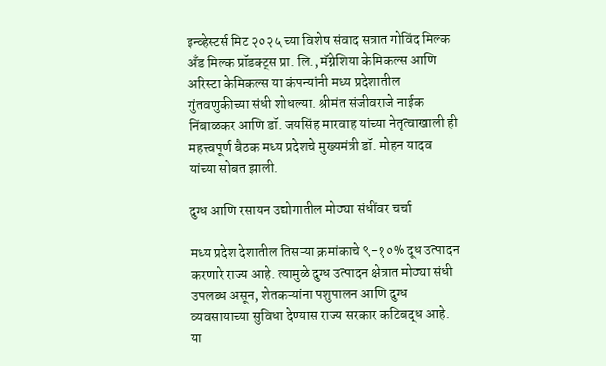इन्व्हेस्टर्स मिट २०२५ च्या विशेष संवाद सत्रात गोविंद मिल्क अँड मिल्क प्रॉडक्ट्स प्रा. लि., मॅग्नेशिया केमिकल्स आणि अरिस्टा केमिकल्स या कंपन्यांनी मध्य प्रदेशातील गुंतवणुकीच्या संधी शोधल्या. श्रीमंत संजीवराजे नाईक निंबाळकर आणि डॉ. जयसिंह मारवाह यांच्या नेतृत्वाखाली ही महत्त्वपूर्ण बैठक मध्य प्रदेशचे मुख्यमंत्री डॉ. मोहन यादव यांच्या सोबत झाली.

दुग्ध आणि रसायन उद्योगातील मोठ्या संधींवर चर्चा

मध्य प्रदेश देशातील तिसऱ्या क्रमांकाचे ९-१०% दूध उत्पादन करणारे राज्य आहे. त्यामुळे दुग्ध उत्पादन क्षेत्रात मोठ्या संधी उपलब्ध असून, शेतकऱ्यांना पशुपालन आणि दुग्ध व्यवसायाच्या सुविधा देण्यास राज्य सरकार कटिबद्ध आहे. या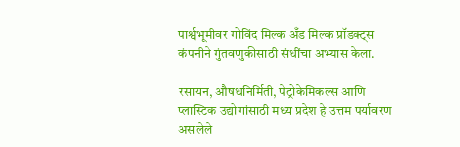पार्श्वभूमीवर गोविंद मिल्क अँड मिल्क प्रॉडक्ट्स कंपनीने गुंतवणुकीसाठी संधींचा अभ्यास केला.

रसायन, औषधनिर्मिती, पेट्रोकेमिकल्स आणि प्लास्टिक उद्योगांसाठी मध्य प्रदेश हे उत्तम पर्यावरण असलेले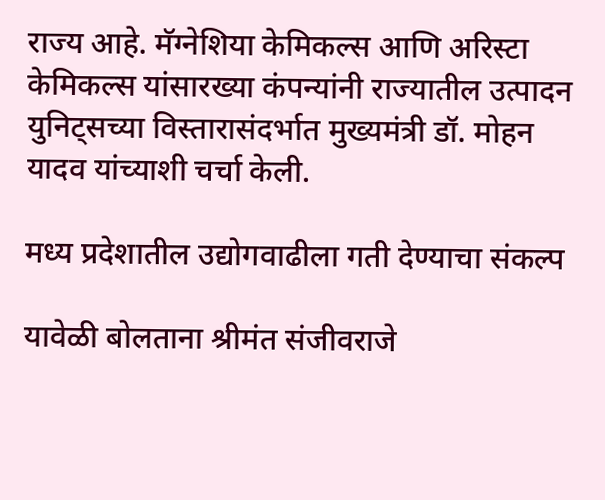राज्य आहे. मॅग्नेशिया केमिकल्स आणि अरिस्टा केमिकल्स यांसारख्या कंपन्यांनी राज्यातील उत्पादन युनिट्सच्या विस्तारासंदर्भात मुख्यमंत्री डॉ. मोहन यादव यांच्याशी चर्चा केली.

मध्य प्रदेशातील उद्योगवाढीला गती देण्याचा संकल्प

यावेळी बोलताना श्रीमंत संजीवराजे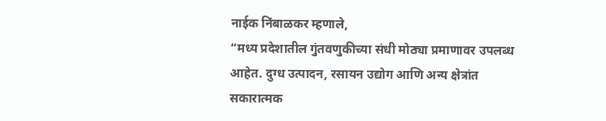नाईक निंबाळकर म्हणाले,
“मध्य प्रदेशातील गुंतवणुकीच्या संधी मोठ्या प्रमाणावर उपलब्ध आहेत. दुग्ध उत्पादन, रसायन उद्योग आणि अन्य क्षेत्रांत सकारात्मक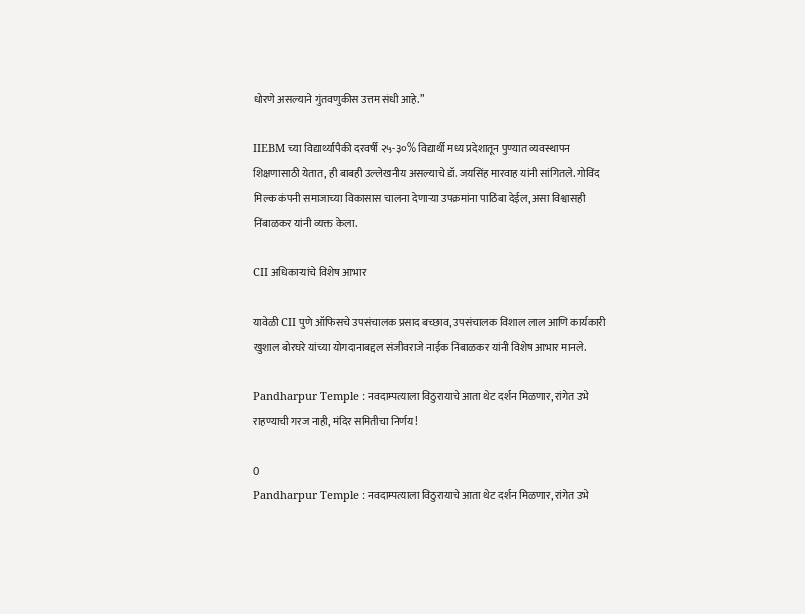धोरणे असल्याने गुंतवणुकीस उत्तम संधी आहे.”

IIEBM च्या विद्यार्थ्यांपैकी दरवर्षी २५-३०% विद्यार्थी मध्य प्रदेशातून पुण्यात व्यवस्थापन शिक्षणासाठी येतात, ही बाबही उल्लेखनीय असल्याचे डॉ. जयसिंह मारवाह यांनी सांगितले. गोविंद मिल्क कंपनी समाजाच्या विकासास चालना देणाऱ्या उपक्रमांना पाठिंबा देईल, असा विश्वासही निंबाळकर यांनी व्यक्त केला.

CII अधिकाऱ्यांचे विशेष आभार

यावेळी CII पुणे ऑफिसचे उपसंचालक प्रसाद बच्छाव, उपसंचालक विशाल लाल आणि कार्यकारी खुशाल बोरघरे यांच्या योगदानाबद्दल संजीवराजे नाईक निंबाळकर यांनी विशेष आभार मानले.

Pandharpur Temple : नवदाम्पत्याला विठुरायाचे आता थेट दर्शन मिळणार, रांगेत उभे राहण्याची गरज नाही, मंदिर समितीचा निर्णय!

0
Pandharpur Temple : नवदाम्पत्याला विठुरायाचे आता थेट दर्शन मिळणार, रांगेत उभे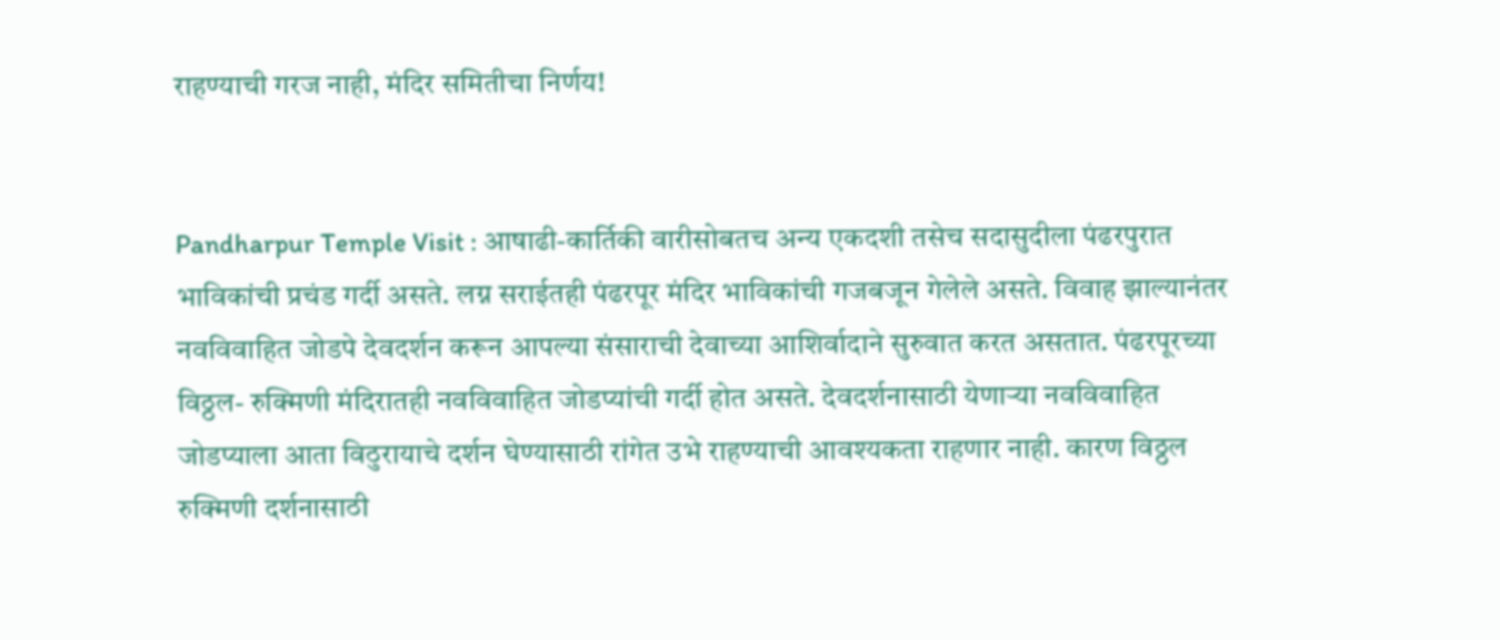राहण्याची गरज नाही, मंदिर समितीचा निर्णय!


Pandharpur Temple Visit : आषाढी-कार्तिकी वारीसोबतच अन्य एकदशी तसेच सदासुदीला पंढरपुरात भाविकांची प्रचंड गर्दी असते. लग्न सराईतही पंढरपूर मंदिर भाविकांची गजबजून गेलेले असते. विवाह झाल्यानंतर नवविवाहित जोडपे देवदर्शन करून आपल्या संसाराची देवाच्या आशिर्वादाने सुरुवात करत असतात. पंढरपूरच्या विठ्ठल- रुक्मिणी मंदिरातही नवविवाहित जोडप्यांची गर्दी होत असते. देवदर्शनासाठी येणाऱ्या नवविवाहित जोडप्याला आता विठुरायाचे दर्शन घेण्यासाठी रांगेत उभे राहण्याची आवश्यकता राहणार नाही. कारण विठ्ठल रुक्मिणी दर्शनासाठी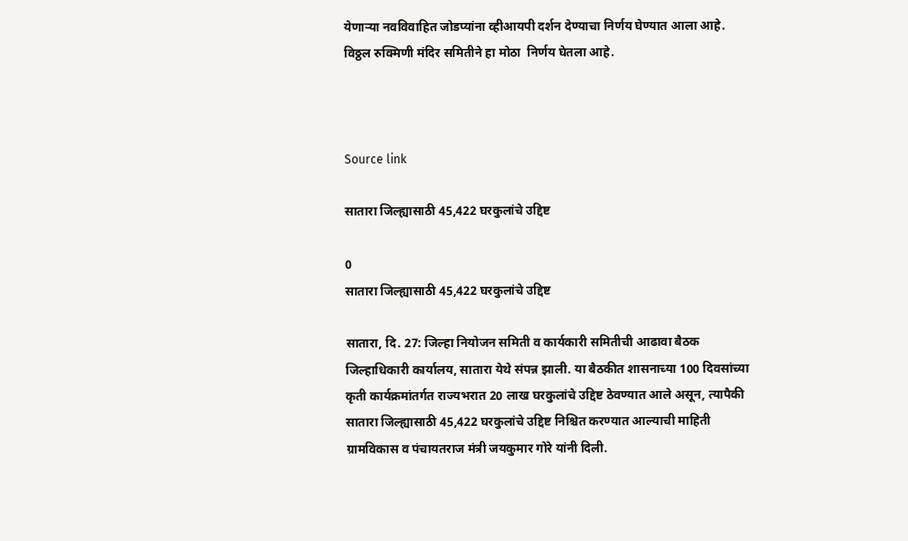येणाऱ्या नवविवाहित जोडप्यांना व्हीआयपी दर्शन देण्याचा निर्णय घेण्यात आला आहे. विठ्ठल रुक्मिणी मंदिर समितीने हा मोठा  निर्णय घेतला आहे.



Source link

सातारा जिल्ह्यासाठी 45,422 घरकुलांचे उद्दिष्ट

0
सातारा जिल्ह्यासाठी 45,422 घरकुलांचे उद्दिष्ट

सातारा, दि. 27: जिल्हा नियोजन समिती व कार्यकारी समितीची आढावा बैठक जिल्हाधिकारी कार्यालय, सातारा येथे संपन्न झाली. या बैठकीत शासनाच्या 100 दिवसांच्या कृती कार्यक्रमांतर्गत राज्यभरात 20 लाख घरकुलांचे उद्दिष्ट ठेवण्यात आले असून, त्यापैकी सातारा जिल्ह्यासाठी 45,422 घरकुलांचे उद्दिष्ट निश्चित करण्यात आल्याची माहिती ग्रामविकास व पंचायतराज मंत्री जयकुमार गोरे यांनी दिली.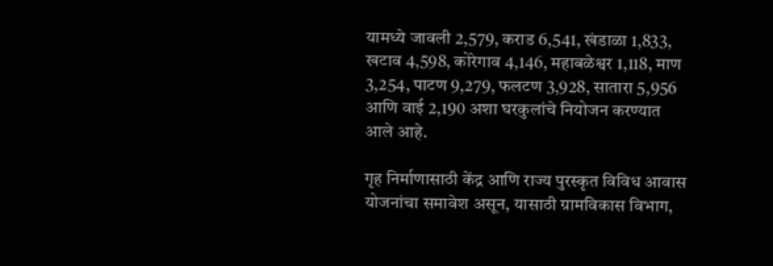यामध्ये जावली 2,579, कराड 6,541, खंडाळा 1,833, खटाव 4,598, कोरेगाव 4,146, महाबळेश्वर 1,118, माण 3,254, पाटण 9,279, फलटण 3,928, सातारा 5,956 आणि वाई 2,190 अशा घरकुलांचे नियोजन करण्यात आले आहे.

गृह निर्माणासाठी केंद्र आणि राज्य पुरस्कृत विविध आवास योजनांचा समावेश असून, यासाठी ग्रामविकास विभाग,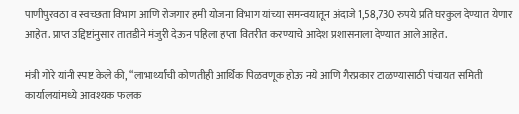पाणीपुरवठा व स्वच्छता विभाग आणि रोजगार हमी योजना विभाग यांच्या समन्वयातून अंदाजे 1,58,730 रुपये प्रति घरकुल देण्यात येणार आहेत. प्राप्त उद्दिष्टांनुसार तातडीने मंजुरी देऊन पहिला हप्ता वितरीत करण्याचे आदेश प्रशासनाला देण्यात आले आहेत.

मंत्री गोरे यांनी स्पष्ट केले की, “लाभार्थ्यांची कोणतीही आर्थिक पिळवणूक होऊ नये आणि गैरप्रकार टाळण्यासाठी पंचायत समिती कार्यालयांमध्ये आवश्यक फलक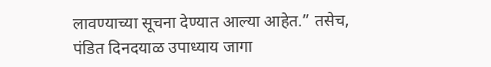लावण्याच्या सूचना देण्यात आल्या आहेत.” तसेच, पंडित दिनदयाळ उपाध्याय जागा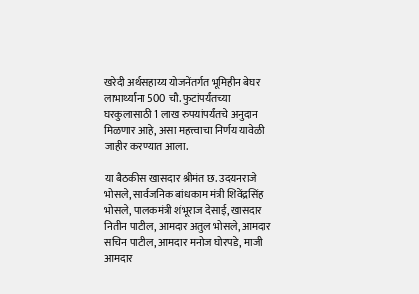खरेदी अर्थसहाय्य योजनेंतर्गत भूमिहीन बेघर लाभार्थ्यांना 500 चौ. फुटांपर्यंतच्या घरकुलासाठी 1 लाख रुपयांपर्यंतचे अनुदान मिळणार आहे, असा महत्त्वाचा निर्णय यावेळी जाहीर करण्यात आला.

या बैठकीस खासदार श्रीमंत छ. उदयनराजे भोसले, सार्वजनिक बांधकाम मंत्री शिवेंद्रसिंह भोसले, पालकमंत्री शंभूराज देसाई, खासदार नितीन पाटील, आमदार अतुल भोसले, आमदार सचिन पाटील, आमदार मनोज घोरपडे, माजी आमदार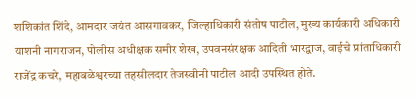शशिकांत शिंदे, आमदार जयंत आसगावकर, जिल्हाधिकारी संतोष पाटील, मुख्य कार्यकारी अधिकारी याशनी नागराजन, पोलीस अधीक्षक समीर शेख, उपवनसंरक्षक आदिती भारद्वाज, वाईचे प्रांताधिकारी राजेंद्र कचरे, महाबळेश्वरच्या तहसीलदार तेजस्वीनी पाटील आदी उपस्थित होते.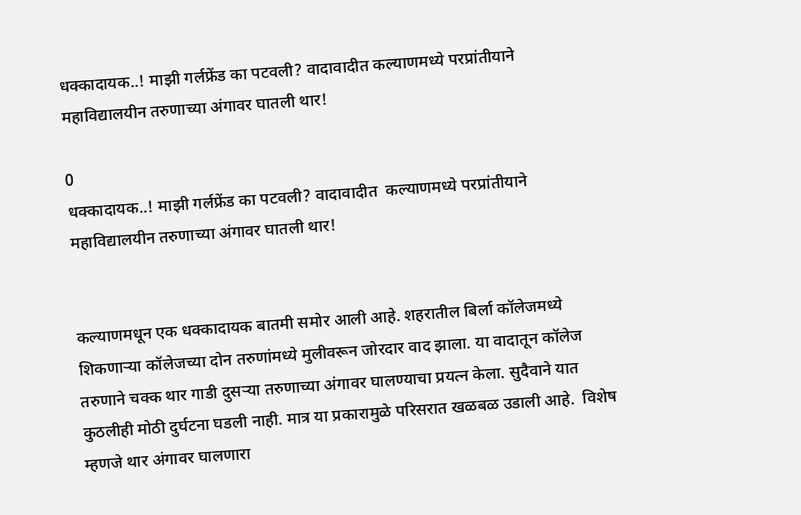धक्कादायक..! माझी गर्लफ्रेंड का पटवली? वादावादीत कल्याणमध्ये परप्रांतीयाने महाविद्यालयीन तरुणाच्या अंगावर घातली थार!

0
धक्कादायक..! माझी गर्लफ्रेंड का पटवली? वादावादीत  कल्याणमध्ये परप्रांतीयाने महाविद्यालयीन तरुणाच्या अंगावर घातली थार!


कल्याणमधून एक धक्कादायक बातमी समोर आली आहे. शहरातील बिर्ला कॉलेजमध्ये शिकणाऱ्या कॉलेजच्या दोन तरुणांमध्ये मुलीवरून जोरदार वाद झाला. या वादातून कॉलेज तरुणाने चक्क थार गाडी दुसऱ्या तरुणाच्या अंगावर घालण्याचा प्रयत्न केला. सुदैवाने यात कुठलीही मोठी दुर्घटना घडली नाही. मात्र या प्रकारामुळे परिसरात खळबळ उडाली आहे.  विशेष म्हणजे थार अंगावर घालणारा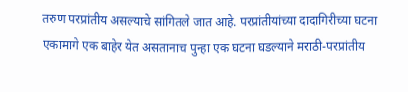तरुण परप्रांतीय असल्याचे सांगितले जात आहे. परप्रांतीयांच्या दादागिरीच्या घटना एकामागे एक बाहेर येत असतानाच पुन्हा एक घटना घडल्याने मराठी-परप्रांतीय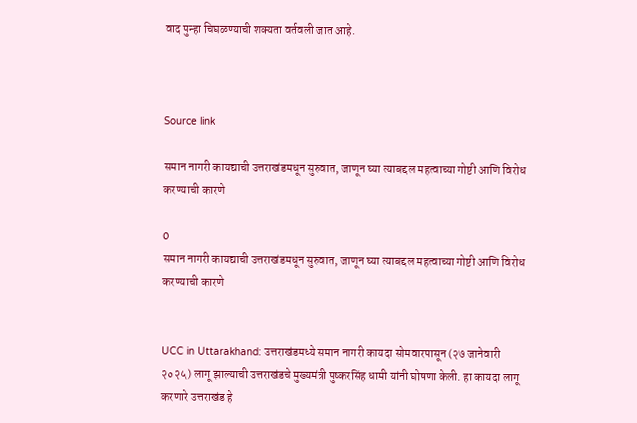वाद पुन्हा चिघळण्याची शक्यता वर्तवली जात आहे.



Source link

समान नागरी कायद्याची उत्तराखंडमधून सुरुवात, जाणून घ्या त्याबद्दल महत्वाच्या गोष्टी आणि विरोध करण्याची कारणे

0
समान नागरी कायद्याची उत्तराखंडमधून सुरुवात, जाणून घ्या त्याबद्दल महत्वाच्या गोष्टी आणि विरोध करण्याची कारणे


UCC in Uttarakhand: उत्तराखंडमध्ये समान नागरी कायदा सोमवारपासून (२७ जानेवारी २०२५) लागू झाल्याची उत्तराखंडचे मुख्यमंत्री पुष्करसिंह धामी यांनी घोषणा केली. हा कायदा लागू करणारे उत्तराखंड हे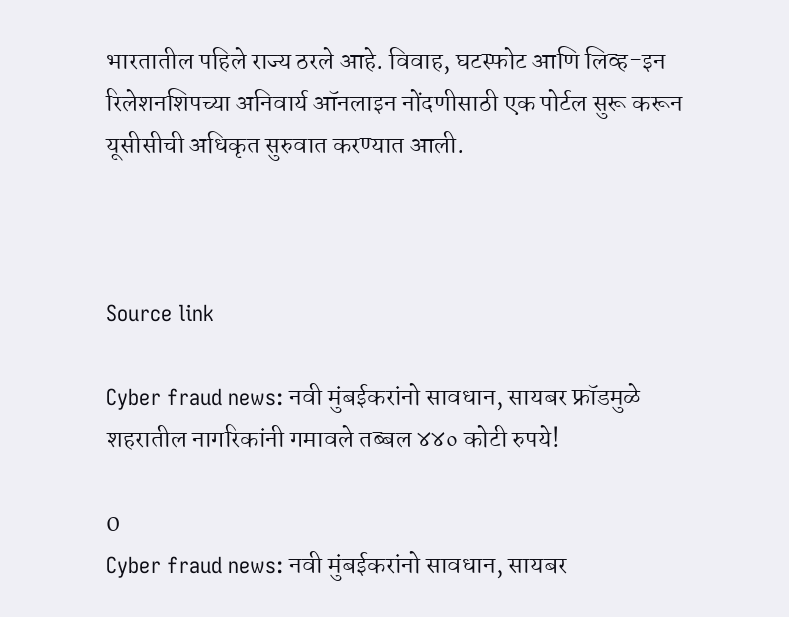भारतातील पहिले राज्य ठरले आहे. विवाह, घटस्फोट आणि लिव्ह-इन रिलेशनशिपच्या अनिवार्य ऑनलाइन नोंदणीसाठी एक पोर्टल सुरू करून यूसीसीची अधिकृत सुरुवात करण्यात आली.



Source link

Cyber fraud news: नवी मुंबईकरांनो सावधान, सायबर फ्रॉडमुळे शहरातील नागरिकांनी गमावले तब्बल ४४० कोटी रुपये!

0
Cyber fraud news: नवी मुंबईकरांनो सावधान, सायबर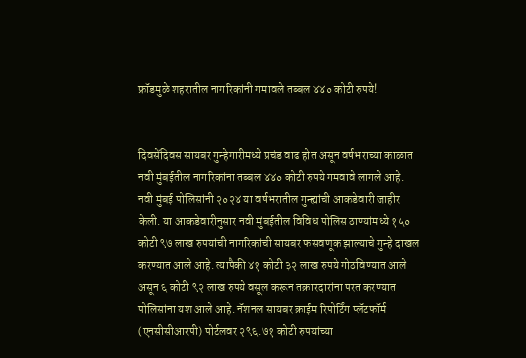फ्रॉडमुळे शहरातील नागरिकांनी गमावले तब्बल ४४० कोटी रुपये!


दिवसेंदिवस सायबर गुन्हेगारीमध्ये प्रचंड वाढ होत असून वर्षभराच्या काळात नवी मुंबईतील नागरिकांना तब्बल ४४० कोटी रुपये गमवावे लागले आहे. नवी मुंबई पोलिसांनी २०२४ या वर्षभरातील गुन्ह्यांची आकडेवारी जाहीर केली. या आकडेवारीनुसार नवी मुंबईतील विविध पोलिस ठाण्यांमध्ये १५० कोटी ९७ लाख रुपयांची नागरिकांची सायबर फसवणूक झाल्याचे गुन्हे दाखल करण्यात आले आहे. त्यापैकी ४१ कोटी ३२ लाख रुपये गोठविण्यात आले असून ६ कोटी ९२ लाख रुपये वसूल करून तक्रारदारांना परत करण्यात पोलिसांना यश आले आहे. नॅशनल सायबर क्राईम रिपोर्टिंग प्लॅटफॉर्म (एनसीसीआरपी) पोर्टलवर २९६.७१ कोटी रुपयांच्या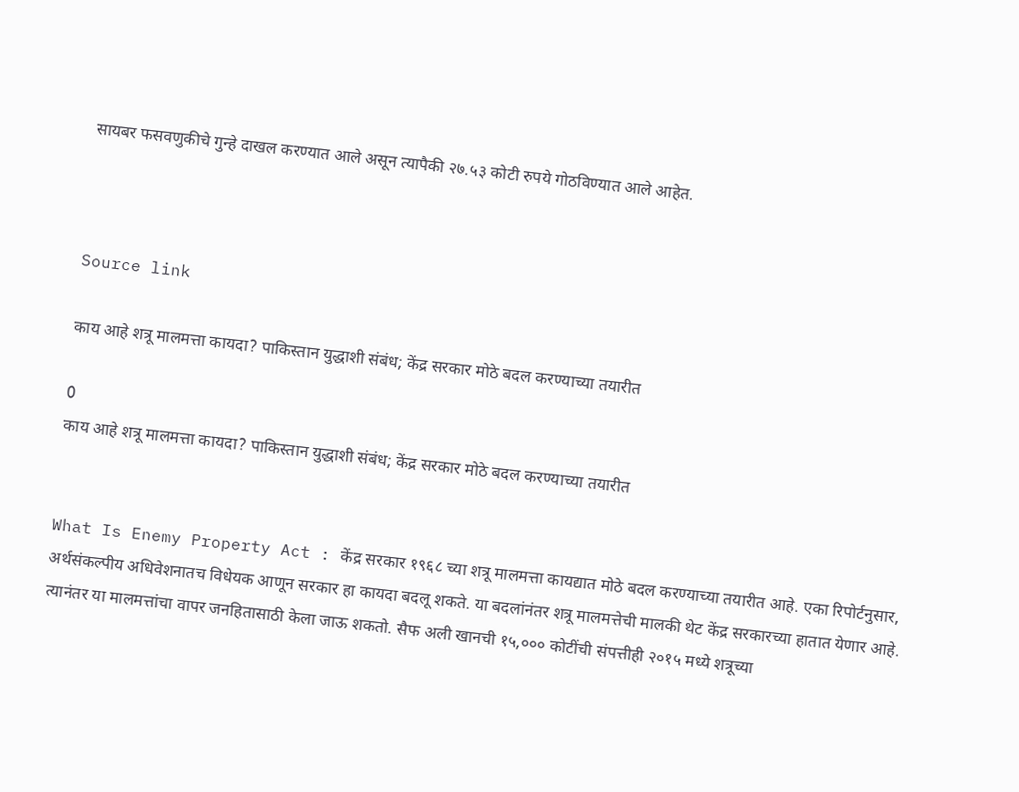सायबर फसवणुकीचे गुन्हे दाखल करण्यात आले असून त्यापैकी २७.५३ कोटी रुपये गोठविण्यात आले आहेत.



Source link

काय आहे शत्रू मालमत्ता कायदा? पाकिस्तान युद्धाशी संबंध; केंद्र सरकार मोठे बदल करण्याच्या तयारीत

0
काय आहे शत्रू मालमत्ता कायदा? पाकिस्तान युद्धाशी संबंध; केंद्र सरकार मोठे बदल करण्याच्या तयारीत


What Is Enemy Property Act : केंद्र सरकार १९६८ च्या शत्रू मालमत्ता कायद्यात मोठे बदल करण्याच्या तयारीत आहे. एका रिपोर्टनुसार, अर्थसंकल्पीय अधिवेशनातच विधेयक आणून सरकार हा कायदा बदलू शकते. या बदलांनंतर शत्रू मालमत्तेची मालकी थेट केंद्र सरकारच्या हातात येणार आहे. त्यानंतर या मालमत्तांचा वापर जनहितासाठी केला जाऊ शकतो. सैफ अली खानची १५,००० कोटींची संपत्तीही २०१५ मध्ये शत्रूच्या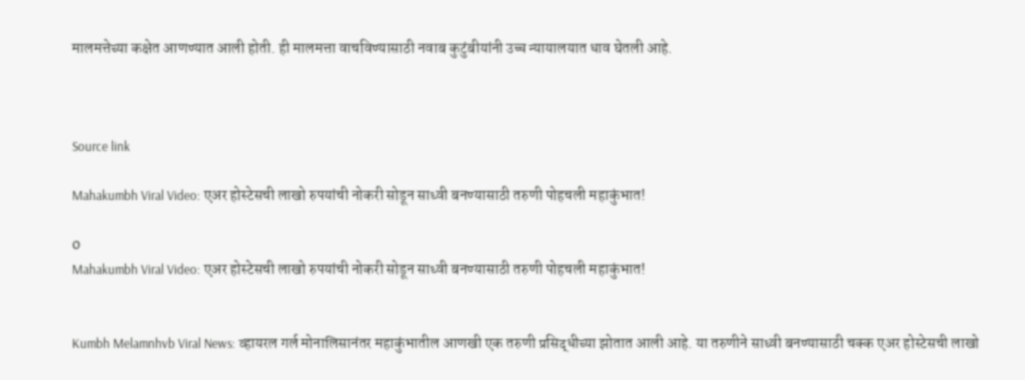मालमत्तेच्या कक्षेत आणण्यात आली होती. ही मालमत्ता वाचविण्यासाठी नवाब कुटुंबीयांनी उच्च न्यायालयात धाव घेतली आहे.



Source link

Mahakumbh Viral Video: एअर होस्टेसची लाखो रुपयांची नोकरी सोडून साध्वी बनण्यासाठी तरुणी पोहचली महाकुंभात!

0
Mahakumbh Viral Video: एअर होस्टेसची लाखो रुपयांची नोकरी सोडून साध्वी बनण्यासाठी तरुणी पोहचली महाकुंभात!


Kumbh Melamnhvb Viral News: व्हायरल गर्ल मोनालिसानंतर महाकुंभातील आणखी एक तरुणी प्रसिद्धीच्या झोतात आली आहे. या तरुणीने साध्वी बनण्यासाठी चक्क एअर होस्टेसची लाखो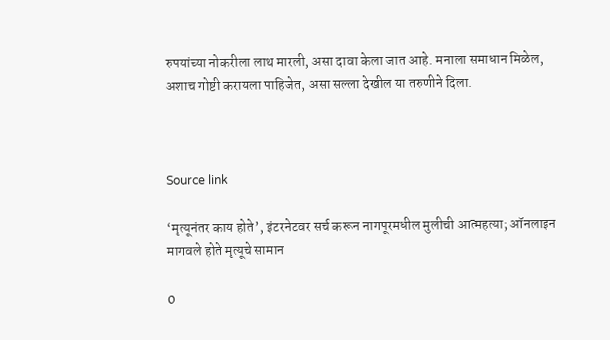रुपयांच्या नोकरीला लाथ मारली, असा दावा केला जात आहे. मनाला समाधान मिळेल, अशाच गोष्टी करायला पाहिजेत, असा सल्ला देखील या तरुणीने दिला.



Source link

‘मृत्यूनंतर काय होते’, इंटरनेटवर सर्च करून नागपूरमधील मुलीची आत्महत्या; ऑनलाइन मागवले होते मृत्यूचे सामान

0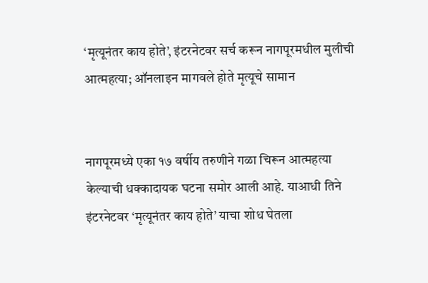‘मृत्यूनंतर काय होते’, इंटरनेटवर सर्च करून नागपूरमधील मुलीची आत्महत्या; ऑनलाइन मागवले होते मृत्यूचे सामान


नागपूरमध्ये एका १७ वर्षीय तरुणीने गळा चिरून आत्महत्या केल्याची धक्कादायक घटना समोर आली आहे. याआधी तिने इंटरनेटवर ‘मृत्यूनंतर काय होते’ याचा शोध घेतला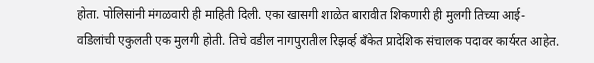होता. पोलिसांनी मंगळवारी ही माहिती दिली. एका खासगी शाळेत बारावीत शिकणारी ही मुलगी तिच्या आई-वडिलांची एकुलती एक मुलगी होती. तिचे वडील नागपुरातील रिझर्व्ह बँकेत प्रादेशिक संचालक पदावर कार्यरत आहेत.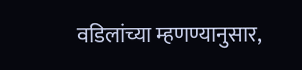वडिलांच्या म्हणण्यानुसार,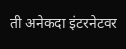ती अनेकदा इंटरनेटवर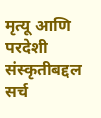मृत्यू आणि परदेशी संस्कृतीबद्दल सर्च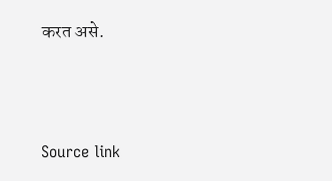करत असे.



Source link